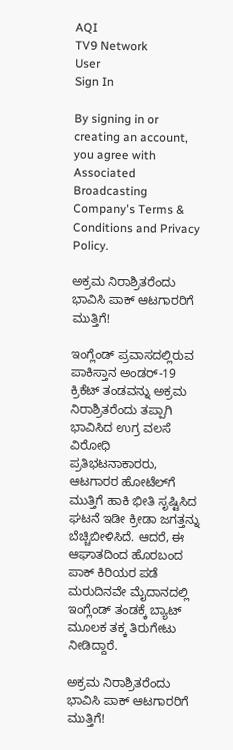AQI
TV9 Network
User
Sign In

By signing in or creating an account, you agree with Associated Broadcasting Company's Terms & Conditions and Privacy Policy.

ಅಕ್ರಮ ನಿರಾಶ್ರಿತರೆಂದು ಭಾವಿಸಿ ಪಾಕ್ ಆಟಗಾರರಿಗೆ ಮುತ್ತಿಗೆ!

ಇಂಗ್ಲೆಂಡ್ ಪ್ರವಾಸದಲ್ಲಿರುವ ಪಾಕಿಸ್ತಾನ ಅಂಡರ್-19 ಕ್ರಿಕೆಟ್ ತಂಡವನ್ನು ಅಕ್ರಮ ನಿರಾಶ್ರಿತರೆಂದು ತಪ್ಪಾಗಿ ಭಾವಿಸಿದ ಉಗ್ರ ವಲಸೆ ವಿರೋಧಿ ಪ್ರತಿಭಟನಾಕಾರರು, ಆಟಗಾರರ ಹೋಟೆಲ್‌ಗೆ ಮುತ್ತಿಗೆ ಹಾಕಿ ಭೀತಿ ಸೃಷ್ಟಿಸಿದ ಘಟನೆ ಇಡೀ ಕ್ರೀಡಾ ಜಗತ್ತನ್ನು ಬೆಚ್ಚಿಬೀಳಿಸಿದೆ. ಆದರೆ, ಈ ಆಘಾತದಿಂದ ಹೊರಬಂದ ಪಾಕ್ ಕಿರಿಯರ ಪಡೆ ಮರುದಿನವೇ ಮೈದಾನದಲ್ಲಿ ಇಂಗ್ಲೆಂಡ್‌ ತಂಡಕ್ಕೆ ಬ್ಯಾಟ್ ಮೂಲಕ ತಕ್ಕ ತಿರುಗೇಟು ನೀಡಿದ್ದಾರೆ.

ಅಕ್ರಮ ನಿರಾಶ್ರಿತರೆಂದು ಭಾವಿಸಿ ಪಾಕ್ ಆಟಗಾರರಿಗೆ ಮುತ್ತಿಗೆ!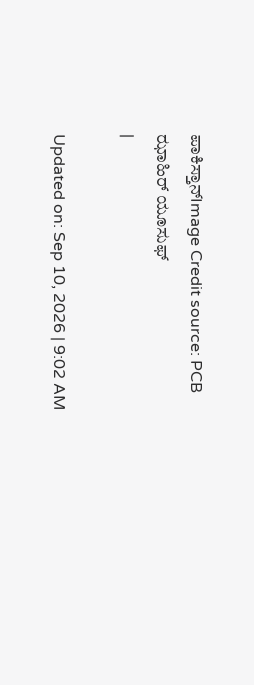ಪಾಕಿಸ್ತಾನ್Image Credit source: PCB
ಝಾಹಿರ್ ಯೂಸುಫ್
|

Updated on: Sep 10, 2026 | 9:02 AM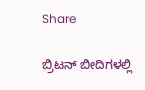Share

ಬ್ರಿಟನ್ ಬೀದಿಗಳಲ್ಲಿ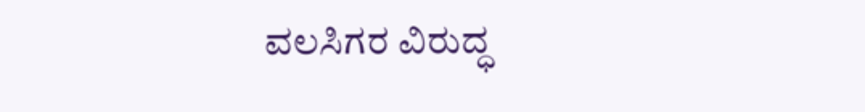ವಲಸಿಗರ ವಿರುದ್ಧ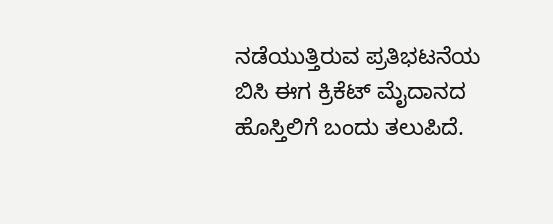ನಡೆಯುತ್ತಿರುವ ಪ್ರತಿಭಟನೆಯ ಬಿಸಿ ಈಗ ಕ್ರಿಕೆಟ್ ಮೈದಾನದ ಹೊಸ್ತಿಲಿಗೆ ಬಂದು ತಲುಪಿದೆ.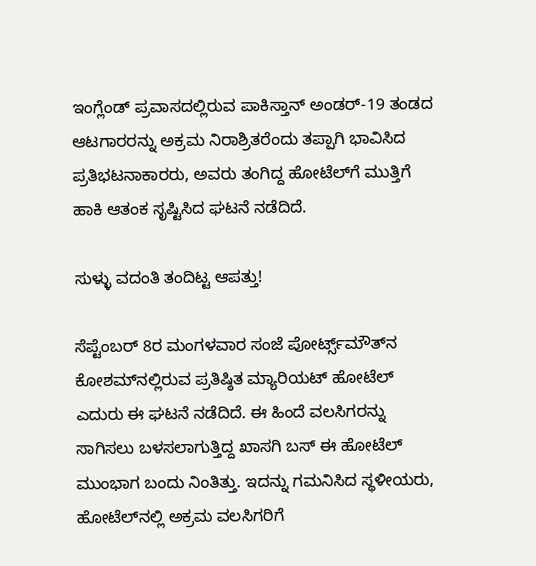ಇಂಗ್ಲೆಂಡ್ ಪ್ರವಾಸದಲ್ಲಿರುವ ಪಾಕಿಸ್ತಾನ್ ಅಂಡರ್-19 ತಂಡದ ಆಟಗಾರರನ್ನು ಅಕ್ರಮ ನಿರಾಶ್ರಿತರೆಂದು ತಪ್ಪಾಗಿ ಭಾವಿಸಿದ ಪ್ರತಿಭಟನಾಕಾರರು, ಅವರು ತಂಗಿದ್ದ ಹೋಟೆಲ್‌ಗೆ ಮುತ್ತಿಗೆ ಹಾಕಿ ಆತಂಕ ಸೃಷ್ಟಿಸಿದ ಘಟನೆ ನಡೆದಿದೆ.

ಸುಳ್ಳು ವದಂತಿ ತಂದಿಟ್ಟ ಆಪತ್ತು!

ಸೆಪ್ಟೆಂಬರ್ 8ರ ಮಂಗಳವಾರ ಸಂಜೆ ಪೋರ್ಟ್ಸ್‌ಮೌತ್‌ನ ಕೋಶಮ್‌ನಲ್ಲಿರುವ ಪ್ರತಿಷ್ಠಿತ ಮ್ಯಾರಿಯಟ್ ಹೋಟೆಲ್ ಎದುರು ಈ ಘಟನೆ ನಡೆದಿದೆ. ಈ ಹಿಂದೆ ವಲಸಿಗರನ್ನು ಸಾಗಿಸಲು ಬಳಸಲಾಗುತ್ತಿದ್ದ ಖಾಸಗಿ ಬಸ್ ಈ ಹೋಟೆಲ್ ಮುಂಭಾಗ ಬಂದು ನಿಂತಿತ್ತು. ಇದನ್ನು ಗಮನಿಸಿದ ಸ್ಥಳೀಯರು, ಹೋಟೆಲ್‌ನಲ್ಲಿ ಅಕ್ರಮ ವಲಸಿಗರಿಗೆ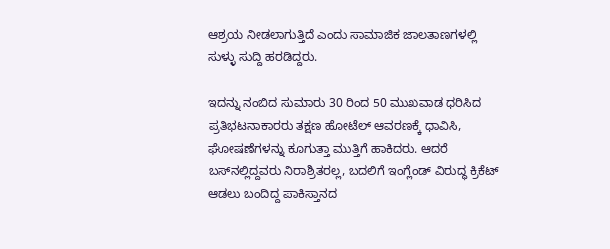ಆಶ್ರಯ ನೀಡಲಾಗುತ್ತಿದೆ ಎಂದು ಸಾಮಾಜಿಕ ಜಾಲತಾಣಗಳಲ್ಲಿ ಸುಳ್ಳು ಸುದ್ದಿ ಹರಡಿದ್ದರು.

ಇದನ್ನು ನಂಬಿದ ಸುಮಾರು 30 ರಿಂದ 50 ಮುಖವಾಡ ಧರಿಸಿದ ಪ್ರತಿಭಟನಾಕಾರರು ತಕ್ಷಣ ಹೋಟೆಲ್ ಆವರಣಕ್ಕೆ ಧಾವಿಸಿ, ಘೋಷಣೆಗಳನ್ನು ಕೂಗುತ್ತಾ ಮುತ್ತಿಗೆ ಹಾಕಿದರು. ಆದರೆ ಬಸ್‌ನಲ್ಲಿದ್ದವರು ನಿರಾಶ್ರಿತರಲ್ಲ, ಬದಲಿಗೆ ಇಂಗ್ಲೆಂಡ್ ವಿರುದ್ಧ ಕ್ರಿಕೆಟ್ ಆಡಲು ಬಂದಿದ್ದ ಪಾಕಿಸ್ತಾನದ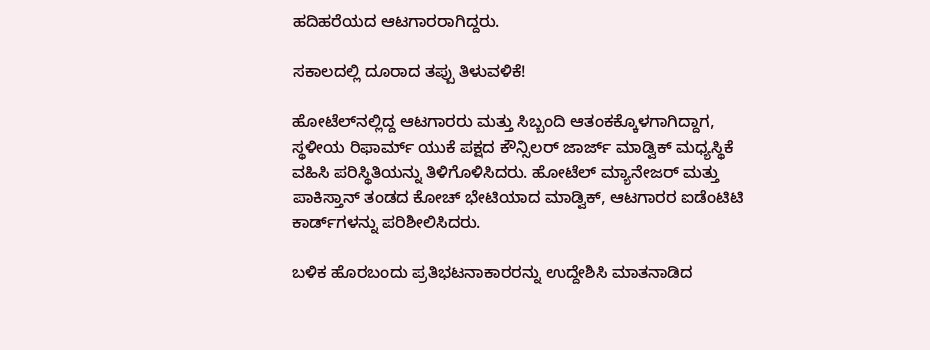ಹದಿಹರೆಯದ ಆಟಗಾರರಾಗಿದ್ದರು.

ಸಕಾಲದಲ್ಲಿ ದೂರಾದ ತಪ್ಪು ತಿಳುವಳಿಕೆ!

ಹೋಟೆಲ್‌ನಲ್ಲಿದ್ದ ಆಟಗಾರರು ಮತ್ತು ಸಿಬ್ಬಂದಿ ಆತಂಕಕ್ಕೊಳಗಾಗಿದ್ದಾಗ, ಸ್ಥಳೀಯ ರಿಫಾರ್ಮ್ ಯುಕೆ ಪಕ್ಷದ ಕೌನ್ಸಿಲರ್ ಜಾರ್ಜ್ ಮಾಡ್ವಿಕ್ ಮಧ್ಯಸ್ಥಿಕೆ ವಹಿಸಿ ಪರಿಸ್ಥಿತಿಯನ್ನು ತಿಳಿಗೊಳಿಸಿದರು. ಹೋಟೆಲ್ ಮ್ಯಾನೇಜರ್ ಮತ್ತು ಪಾಕಿಸ್ತಾನ್ ತಂಡದ ಕೋಚ್ ಭೇಟಿಯಾದ ಮಾಡ್ವಿಕ್, ಆಟಗಾರರ ಐಡೆಂಟಿಟಿ ಕಾರ್ಡ್‌ಗಳನ್ನು ಪರಿಶೀಲಿಸಿದರು.

ಬಳಿಕ ಹೊರಬಂದು ಪ್ರತಿಭಟನಾಕಾರರನ್ನು ಉದ್ದೇಶಿಸಿ ಮಾತನಾಡಿದ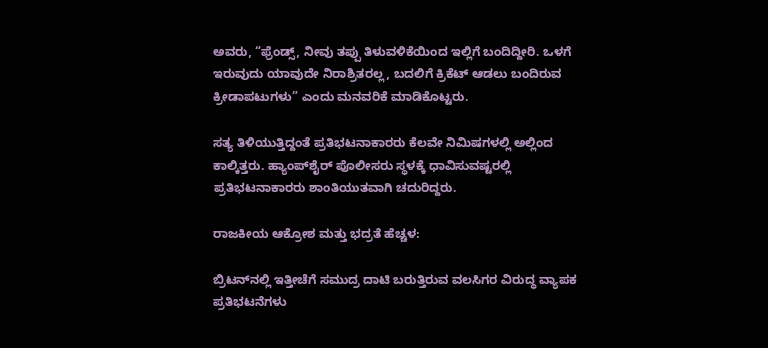ಅವರು, “ಫ್ರೆಂಡ್ಸ್, ನೀವು ತಪ್ಪು ತಿಳುವಳಿಕೆಯಿಂದ ಇಲ್ಲಿಗೆ ಬಂದಿದ್ದೀರಿ. ಒಳಗೆ ಇರುವುದು ಯಾವುದೇ ನಿರಾಶ್ರಿತರಲ್ಲ, ಬದಲಿಗೆ ಕ್ರಿಕೆಟ್ ಆಡಲು ಬಂದಿರುವ ಕ್ರೀಡಾಪಟುಗಳು” ಎಂದು ಮನವರಿಕೆ ಮಾಡಿಕೊಟ್ಟರು.

ಸತ್ಯ ತಿಳಿಯುತ್ತಿದ್ದಂತೆ ಪ್ರತಿಭಟನಾಕಾರರು ಕೆಲವೇ ನಿಮಿಷಗಳಲ್ಲಿ ಅಲ್ಲಿಂದ ಕಾಲ್ಕಿತ್ತರು. ಹ್ಯಾಂಪ್‌ಶೈರ್ ಪೊಲೀಸರು ಸ್ಥಳಕ್ಕೆ ಧಾವಿಸುವಷ್ಟರಲ್ಲಿ ಪ್ರತಿಭಟನಾಕಾರರು ಶಾಂತಿಯುತವಾಗಿ ಚದುರಿದ್ದರು.

ರಾಜಕೀಯ ಆಕ್ರೋಶ ಮತ್ತು ಭದ್ರತೆ ಹೆಚ್ಚಳ:

ಬ್ರಿಟನ್‌ನಲ್ಲಿ ಇತ್ತೀಚೆಗೆ ಸಮುದ್ರ ದಾಟಿ ಬರುತ್ತಿರುವ ವಲಸಿಗರ ವಿರುದ್ಧ ವ್ಯಾಪಕ ಪ್ರತಿಭಟನೆಗಳು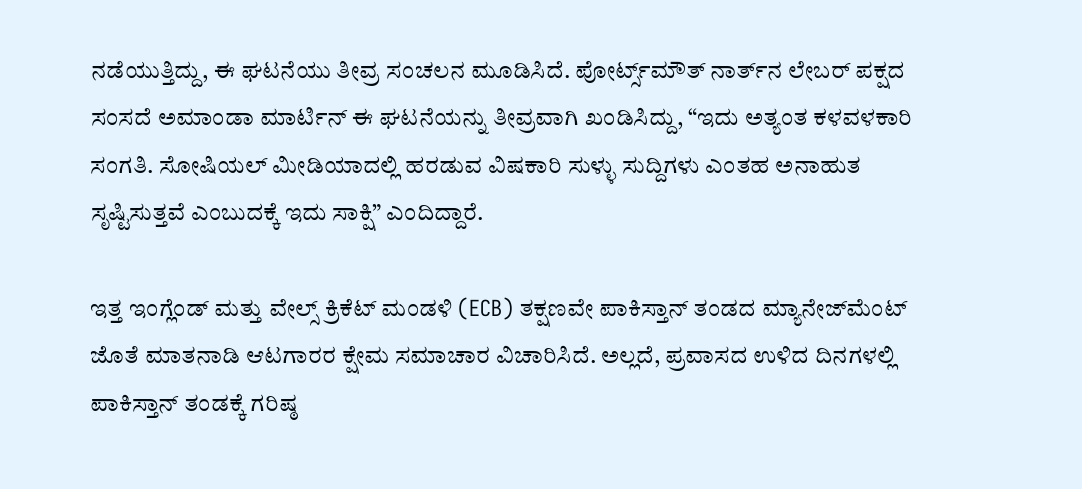ನಡೆಯುತ್ತಿದ್ದು, ಈ ಘಟನೆಯು ತೀವ್ರ ಸಂಚಲನ ಮೂಡಿಸಿದೆ. ಪೋರ್ಟ್ಸ್‌ಮೌತ್ ನಾರ್ತ್‌ನ ಲೇಬರ್ ಪಕ್ಷದ ಸಂಸದೆ ಅಮಾಂಡಾ ಮಾರ್ಟಿನ್ ಈ ಘಟನೆಯನ್ನು ತೀವ್ರವಾಗಿ ಖಂಡಿಸಿದ್ದು, “ಇದು ಅತ್ಯಂತ ಕಳವಳಕಾರಿ ಸಂಗತಿ. ಸೋಷಿಯಲ್ ಮೀಡಿಯಾದಲ್ಲಿ ಹರಡುವ ವಿಷಕಾರಿ ಸುಳ್ಳು ಸುದ್ದಿಗಳು ಎಂತಹ ಅನಾಹುತ ಸೃಷ್ಟಿಸುತ್ತವೆ ಎಂಬುದಕ್ಕೆ ಇದು ಸಾಕ್ಷಿ” ಎಂದಿದ್ದಾರೆ.

ಇತ್ತ ಇಂಗ್ಲೆಂಡ್ ಮತ್ತು ವೇಲ್ಸ್ ಕ್ರಿಕೆಟ್ ಮಂಡಳಿ (ECB) ತಕ್ಷಣವೇ ಪಾಕಿಸ್ತಾನ್ ತಂಡದ ಮ್ಯಾನೇಜ್‌ಮೆಂಟ್ ಜೊತೆ ಮಾತನಾಡಿ ಆಟಗಾರರ ಕ್ಷೇಮ ಸಮಾಚಾರ ವಿಚಾರಿಸಿದೆ. ಅಲ್ಲದೆ, ಪ್ರವಾಸದ ಉಳಿದ ದಿನಗಳಲ್ಲಿ ಪಾಕಿಸ್ತಾನ್ ತಂಡಕ್ಕೆ ಗರಿಷ್ಠ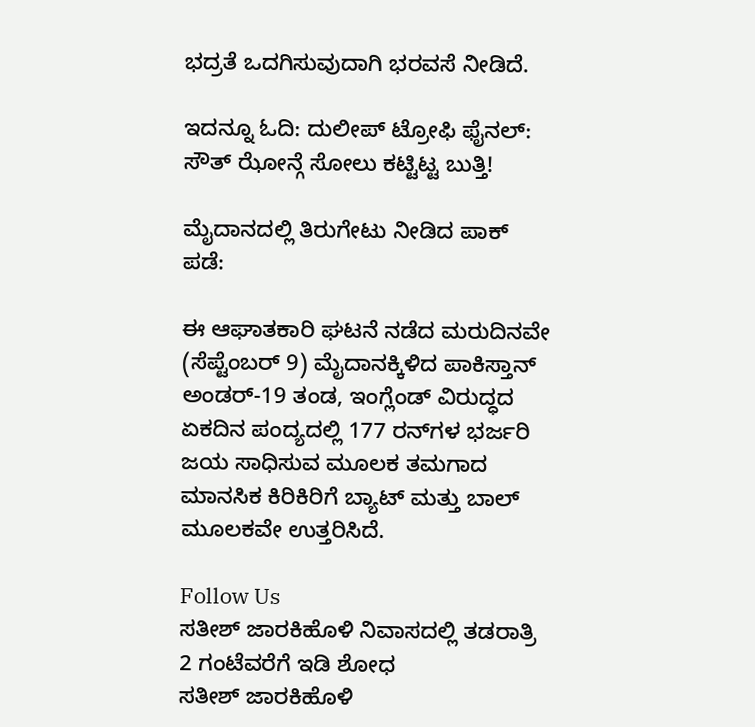ಭದ್ರತೆ ಒದಗಿಸುವುದಾಗಿ ಭರವಸೆ ನೀಡಿದೆ.

ಇದನ್ನೂ ಓದಿ: ದುಲೀಪ್ ಟ್ರೋಫಿ ಫೈನಲ್: ಸೌತ್ ಝೋನ್ಗೆ ಸೋಲು ಕಟ್ಟಿಟ್ಟ ಬುತ್ತಿ!

ಮೈದಾನದಲ್ಲಿ ತಿರುಗೇಟು ನೀಡಿದ ಪಾಕ್ ಪಡೆ:

ಈ ಆಘಾತಕಾರಿ ಘಟನೆ ನಡೆದ ಮರುದಿನವೇ (ಸೆಪ್ಟೆಂಬರ್ 9) ಮೈದಾನಕ್ಕಿಳಿದ ಪಾಕಿಸ್ತಾನ್ ಅಂಡರ್-19 ತಂಡ, ಇಂಗ್ಲೆಂಡ್ ವಿರುದ್ಧದ ಏಕದಿನ ಪಂದ್ಯದಲ್ಲಿ 177 ರನ್‌ಗಳ ಭರ್ಜರಿ ಜಯ ಸಾಧಿಸುವ ಮೂಲಕ ತಮಗಾದ ಮಾನಸಿಕ ಕಿರಿಕಿರಿಗೆ ಬ್ಯಾಟ್ ಮತ್ತು ಬಾಲ್ ಮೂಲಕವೇ ಉತ್ತರಿಸಿದೆ.

Follow Us
ಸತೀಶ್ ಜಾರಕಿಹೊಳಿ ನಿವಾಸದಲ್ಲಿ ತಡರಾತ್ರಿ 2 ಗಂಟೆವರೆಗೆ ಇಡಿ ಶೋಧ
ಸತೀಶ್ ಜಾರಕಿಹೊಳಿ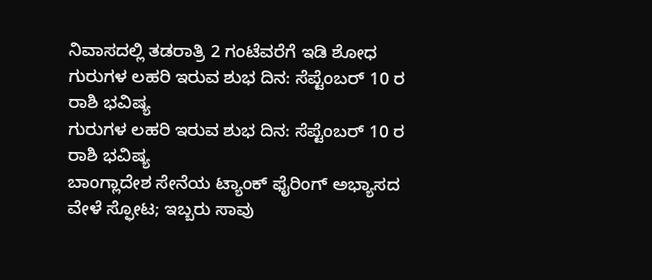ನಿವಾಸದಲ್ಲಿ ತಡರಾತ್ರಿ 2 ಗಂಟೆವರೆಗೆ ಇಡಿ ಶೋಧ
ಗುರುಗಳ ಲಹರಿ ಇರುವ ಶುಭ ದಿನ: ಸೆಪ್ಟೆಂಬರ್ 10 ರ ರಾಶಿ ಭವಿಷ್ಯ
ಗುರುಗಳ ಲಹರಿ ಇರುವ ಶುಭ ದಿನ: ಸೆಪ್ಟೆಂಬರ್ 10 ರ ರಾಶಿ ಭವಿಷ್ಯ
ಬಾಂಗ್ಲಾದೇಶ ಸೇನೆಯ ಟ್ಯಾಂಕ್ ಫೈರಿಂಗ್ ಅಭ್ಯಾಸದ ವೇಳೆ ಸ್ಫೋಟ; ಇಬ್ಬರು ಸಾವು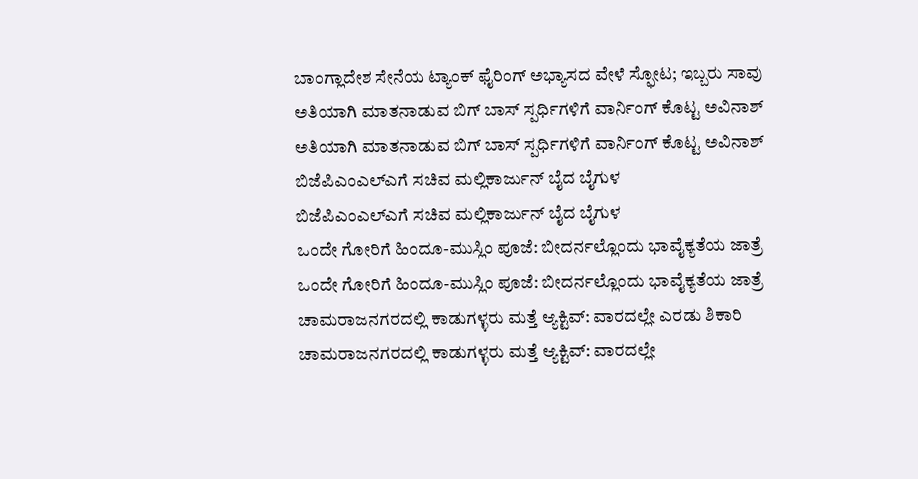ಬಾಂಗ್ಲಾದೇಶ ಸೇನೆಯ ಟ್ಯಾಂಕ್ ಫೈರಿಂಗ್ ಅಭ್ಯಾಸದ ವೇಳೆ ಸ್ಫೋಟ; ಇಬ್ಬರು ಸಾವು
ಅತಿಯಾಗಿ ಮಾತನಾಡುವ ಬಿಗ್ ಬಾಸ್ ಸ್ಪರ್ಧಿಗಳಿಗೆ ವಾರ್ನಿಂಗ್ ಕೊಟ್ಟ ಅವಿನಾಶ್
ಅತಿಯಾಗಿ ಮಾತನಾಡುವ ಬಿಗ್ ಬಾಸ್ ಸ್ಪರ್ಧಿಗಳಿಗೆ ವಾರ್ನಿಂಗ್ ಕೊಟ್ಟ ಅವಿನಾಶ್
ಬಿಜೆಪಿಎಂಎಲ್ಎಗೆ ಸಚಿವ ಮಲ್ಲಿಕಾರ್ಜುನ್ ಬೈದ ಬೈಗುಳ
ಬಿಜೆಪಿಎಂಎಲ್ಎಗೆ ಸಚಿವ ಮಲ್ಲಿಕಾರ್ಜುನ್ ಬೈದ ಬೈಗುಳ
ಒಂದೇ ಗೋರಿಗೆ ಹಿಂದೂ-ಮುಸ್ಲಿಂ ಪೂಜೆ: ಬೀದರ್ನಲ್ಲೊಂದು ಭಾವೈಕ್ಯತೆಯ ಜಾತ್ರೆ
ಒಂದೇ ಗೋರಿಗೆ ಹಿಂದೂ-ಮುಸ್ಲಿಂ ಪೂಜೆ: ಬೀದರ್ನಲ್ಲೊಂದು ಭಾವೈಕ್ಯತೆಯ ಜಾತ್ರೆ
ಚಾಮರಾಜನಗರದಲ್ಲಿ ಕಾಡುಗಳ್ಳರು ಮತ್ತೆ ಆ್ಯಕ್ಟಿವ್: ವಾರದಲ್ಲೇ ಎರಡು ಶಿಕಾರಿ
ಚಾಮರಾಜನಗರದಲ್ಲಿ ಕಾಡುಗಳ್ಳರು ಮತ್ತೆ ಆ್ಯಕ್ಟಿವ್: ವಾರದಲ್ಲೇ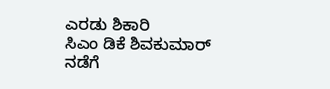ಎರಡು ಶಿಕಾರಿ
ಸಿಎಂ ಡಿಕೆ ಶಿವಕುಮಾರ್ ನಡೆಗೆ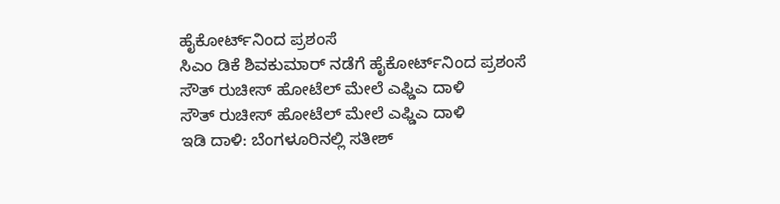ಹೈಕೋರ್ಟ್‌ನಿಂದ ಪ್ರಶಂಸೆ
ಸಿಎಂ ಡಿಕೆ ಶಿವಕುಮಾರ್ ನಡೆಗೆ ಹೈಕೋರ್ಟ್‌ನಿಂದ ಪ್ರಶಂಸೆ
ಸೌತ್ ರುಚೀಸ್ ಹೋಟೆಲ್ ಮೇಲೆ ಎಫ್ಡಿಎ ದಾಳಿ
ಸೌತ್ ರುಚೀಸ್ ಹೋಟೆಲ್ ಮೇಲೆ ಎಫ್ಡಿಎ ದಾಳಿ
ಇಡಿ ದಾಳಿ: ಬೆಂಗಳೂರಿನಲ್ಲಿ ಸತೀಶ್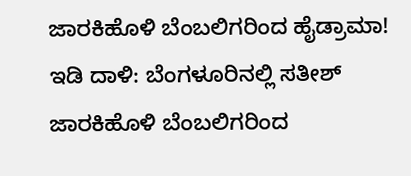ಜಾರಕಿಹೊಳಿ ಬೆಂಬಲಿಗರಿಂದ ಹೈಡ್ರಾಮಾ!
ಇಡಿ ದಾಳಿ: ಬೆಂಗಳೂರಿನಲ್ಲಿ ಸತೀಶ್ ಜಾರಕಿಹೊಳಿ ಬೆಂಬಲಿಗರಿಂದ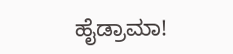ಹೈಡ್ರಾಮಾ!